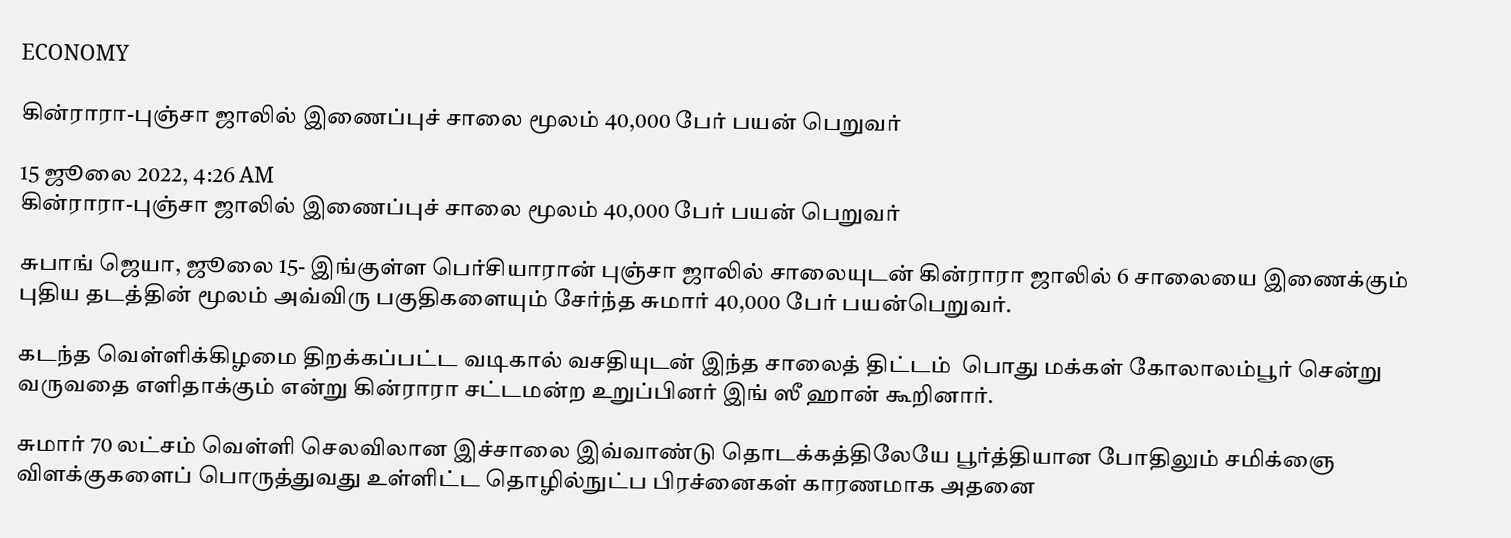ECONOMY

கின்ராரா-புஞ்சா ஜாலில் இணைப்புச் சாலை மூலம் 40,000 பேர் பயன் பெறுவர்

15 ஜூலை 2022, 4:26 AM
கின்ராரா-புஞ்சா ஜாலில் இணைப்புச் சாலை மூலம் 40,000 பேர் பயன் பெறுவர்

சுபாங் ஜெயா, ஜூலை 15- இங்குள்ள பெர்சியாரான் புஞ்சா ஜாலில் சாலையுடன் கின்ராரா ஜாலில் 6 சாலையை இணைக்கும் புதிய தடத்தின் மூலம் அவ்விரு பகுதிகளையும் சேர்ந்த சுமார் 40,000 பேர் பயன்பெறுவர்.

கடந்த வெள்ளிக்கிழமை திறக்கப்பட்ட வடிகால் வசதியுடன் இந்த சாலைத் திட்டம்  பொது மக்கள் கோலாலம்பூர் சென்று வருவதை எளிதாக்கும் என்று கின்ராரா சட்டமன்ற உறுப்பினர் இங் ஸீ ஹான் கூறினார்.

சுமார் 70 லட்சம் வெள்ளி செலவிலான இச்சாலை இவ்வாண்டு தொடக்கத்திலேயே பூர்த்தியான போதிலும் சமிக்ஞை விளக்குகளைப் பொருத்துவது உள்ளிட்ட தொழில்நுட்ப பிரச்னைகள் காரணமாக அதனை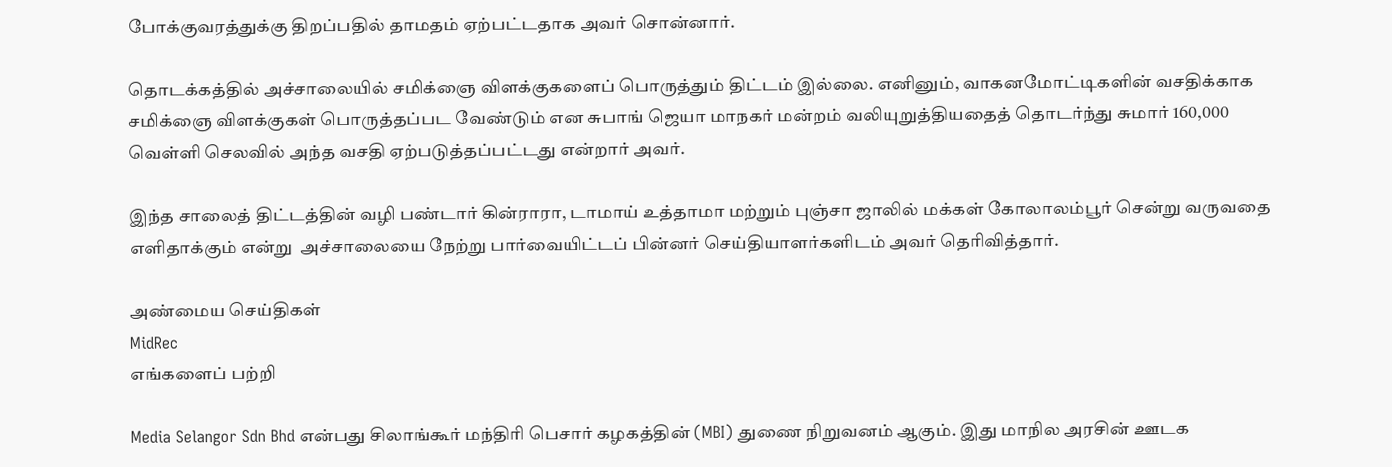போக்குவரத்துக்கு திறப்பதில் தாமதம் ஏற்பட்டதாக அவர் சொன்னார்.

தொடக்கத்தில் அச்சாலையில் சமிக்ஞை விளக்குகளைப் பொருத்தும் திட்டம் இல்லை. எனினும், வாகனமோட்டிகளின் வசதிக்காக சமிக்ஞை விளக்குகள் பொருத்தப்பட வேண்டும் என சுபாங் ஜெயா மாநகர் மன்றம் வலியுறுத்தியதைத் தொடர்ந்து சுமார் 160,000 வெள்ளி செலவில் அந்த வசதி ஏற்படுத்தப்பட்டது என்றார் அவர்.

இந்த சாலைத் திட்டத்தின் வழி பண்டார் கின்ராரா, டாமாய் உத்தாமா மற்றும் புஞ்சா ஜாலில் மக்கள் கோலாலம்பூர் சென்று வருவதை எளிதாக்கும் என்று  அச்சாலையை நேற்று பார்வையிட்டப் பின்னர் செய்தியாளர்களிடம் அவர் தெரிவித்தார்.

அண்மைய செய்திகள்
MidRec
எங்களைப் பற்றி

Media Selangor Sdn Bhd என்பது சிலாங்கூர் மந்திரி பெசார் கழகத்தின் (MBI) துணை நிறுவனம் ஆகும். இது மாநில அரசின் ஊடக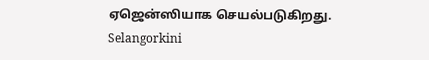ஏஜென்ஸியாக செயல்படுகிறது. Selangorkini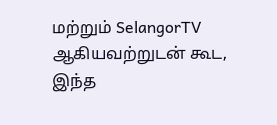மற்றும் SelangorTV ஆகியவற்றுடன் கூட, இந்த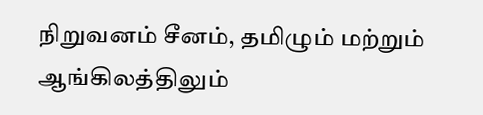நிறுவனம் சீனம், தமிழும் மற்றும் ஆங்கிலத்திலும்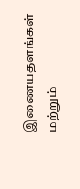இணையதளங்கள் மற்றும்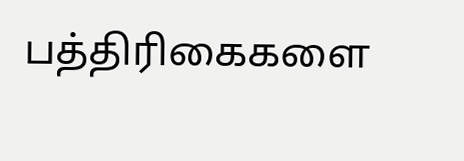பத்திரிகைகளை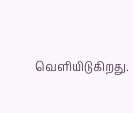வெளியிடுகிறது.